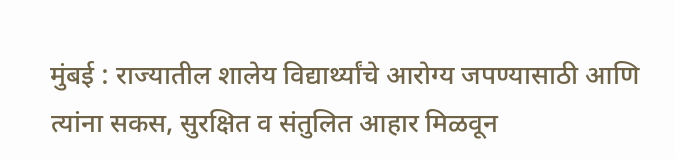मुंबई : राज्यातील शालेय विद्यार्थ्यांचे आरोग्य जपण्यासाठी आणि त्यांना सकस, सुरक्षित व संतुलित आहार मिळवून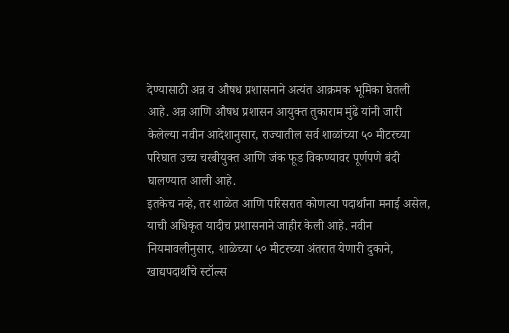देण्यासाठी अन्न व औषध प्रशासनाने अत्यंत आक्रमक भूमिका घेतली आहे. अन्न आणि औषध प्रशासन आयुक्त तुकाराम मुंढे यांनी जारी केलेल्या नवीन आदेशानुसार, राज्यातील सर्व शाळांच्या ५० मीटरच्या परिघात उच्च चरबीयुक्त आणि जंक फूड विकण्यावर पूर्णपणे बंदी घालण्यात आली आहे.
इतकेच नव्हे, तर शाळेत आणि परिसरात कोणत्या पदार्थांना मनाई असेल, याची अधिकृत यादीच प्रशासनाने जाहीर केली आहे. नवीन नियमावलीनुसार, शाळेच्या ५० मीटरच्या अंतरात येणारी दुकाने, खाद्यपदार्थांचे स्टॉल्स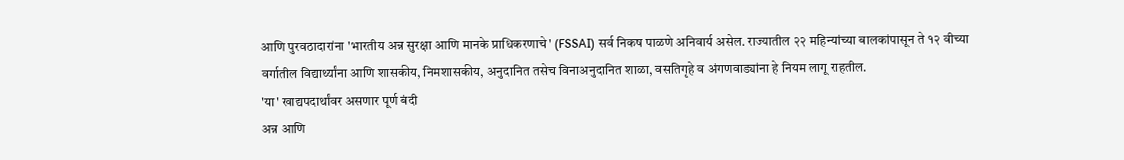आणि पुरवठादारांना 'भारतीय अन्न सुरक्षा आणि मानके प्राधिकरणाचे' (FSSAI) सर्व निकष पाळणे अनिवार्य असेल. राज्यातील २२ महिन्यांच्या बालकांपासून ते १२ वीच्या वर्गातील विद्यार्थ्यांना आणि शासकीय, निमशासकीय, अनुदानित तसेच विनाअनुदानित शाळा, वसतिगृहे व अंगणवाड्यांना हे नियम लागू राहतील.
'या' खाद्यपदार्थांवर असणार पूर्ण बंदी
अन्न आणि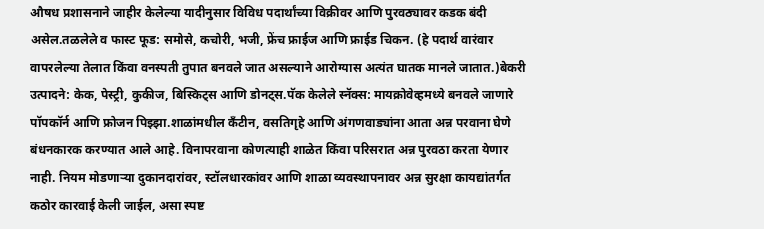औषध प्रशासनाने जाहीर केलेल्या यादीनुसार विविध पदार्थांच्या विक्रीवर आणि पुरवठ्यावर कडक बंदी असेल.तळलेले व फास्ट फूड: समोसे, कचोरी, भजी, फ्रेंच फ्राईज आणि फ्राईड चिकन. (हे पदार्थ वारंवार वापरलेल्या तेलात किंवा वनस्पती तुपात बनवले जात असल्याने आरोग्यास अत्यंत घातक मानले जातात.)बेकरी उत्पादने: केक, पेस्ट्री, कुकीज, बिस्किट्स आणि डोनट्स.पॅक केलेले स्नॅक्स: मायक्रोवेव्हमध्ये बनवले जाणारे पॉपकॉर्न आणि फ्रोजन पिझ्झा.शाळांमधील कँटीन, वसतिगृहे आणि अंगणवाड्यांना आता अन्न परवाना घेणे बंधनकारक करण्यात आले आहे. विनापरवाना कोणत्याही शाळेत किंवा परिसरात अन्न पुरवठा करता येणार नाही. नियम मोडणाऱ्या दुकानदारांवर, स्टॉलधारकांवर आणि शाळा व्यवस्थापनावर अन्न सुरक्षा कायद्यांतर्गत कठोर कारवाई केली जाईल, असा स्पष्ट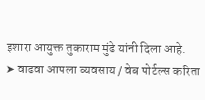इशारा आयुक्त तुकाराम मुंढे यांनी दिला आहे.
➤ वाढवा आपला व्यवसाय / वेब पोर्टल्स करिता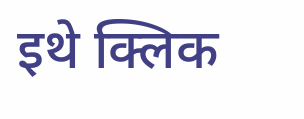इथे क्लिक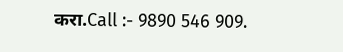करा.Call :- 9890 546 909.